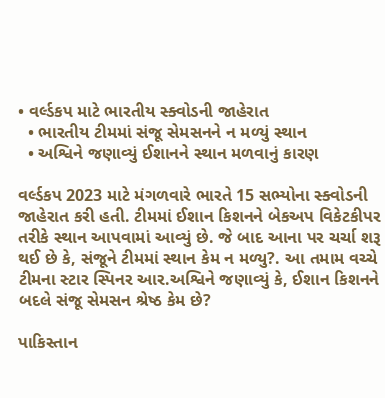• વર્લ્ડકપ માટે ભારતીય સ્ક્વોડની જાહેરાત
  • ભારતીય ટીમમાં સંજૂ સેમસનને ન મળ્યું સ્થાન
  • અશ્વિને જણાવ્યું ઈશાનને સ્થાન મળવાનું કારણ

વર્લ્ડકપ 2023 માટે મંગળવારે ભારતે 15 સભ્યોના સ્ક્વોડની જાહેરાત કરી હતી. ટીમમાં ઈશાન કિશનને બેકઅપ વિકેટકીપર તરીકે સ્થાન આપવામાં આવ્યું છે. જે બાદ આના પર ચર્ચા શરૂ થઈ છે કે, સંજૂને ટીમમાં સ્થાન કેમ ન મળ્યુ?. આ તમામ વચ્ચે ટીમના સ્ટાર સ્પિનર આર.અશ્વિને જણાવ્યું કે, ઈશાન કિશનને બદલે સંજૂ સેમસન શ્રેષ્ઠ કેમ છે?

પાકિસ્તાન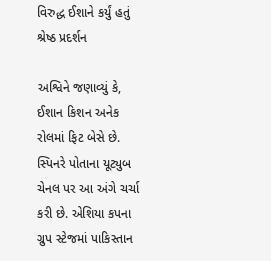વિરુદ્ધ ઈશાને કર્યું હતું શ્રેષ્ઠ પ્રદર્શન

અશ્વિને જણાવ્યું કે, ઈશાન કિશન અનેક રોલમાં ફિટ બેસે છે. સ્પિનરે પોતાના યૂટ્યુબ ચેનલ પર આ અંગે ચર્ચા કરી છે. એશિયા કપના ગ્રુપ સ્ટેજમાં પાકિસ્તાન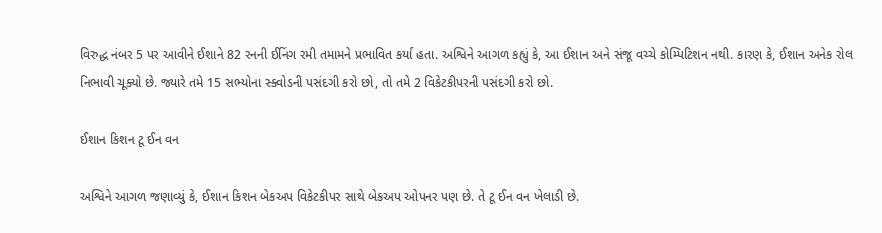વિરુદ્ધ નંબર 5 પર આવીને ઈશાને 82 રનની ઈનિંગ રમી તમામને પ્રભાવિત કર્યા હતા. અશ્વિને આગળ કહ્યું કે, આ ઈશાન અને સંજૂ વચ્ચે કોમ્પિટિશન નથી. કારણ કે, ઈશાન અનેક રોલ નિભાવી ચૂક્યો છે. જ્યારે તમે 15 સભ્યોના સ્ક્વોડની પસંદગી કરો છો, તો તમે 2 વિકેટકીપરની પસંદગી કરો છો.

ઈશાન કિશન ટૂ ઈન વન

અશ્વિને આગળ જણાવ્યું કે, ઈશાન કિશન બેકઅપ વિકેટકીપર સાથે બેકઅપ ઓપનર પણ છે. તે ટૂ ઈન વન ખેલાડી છે.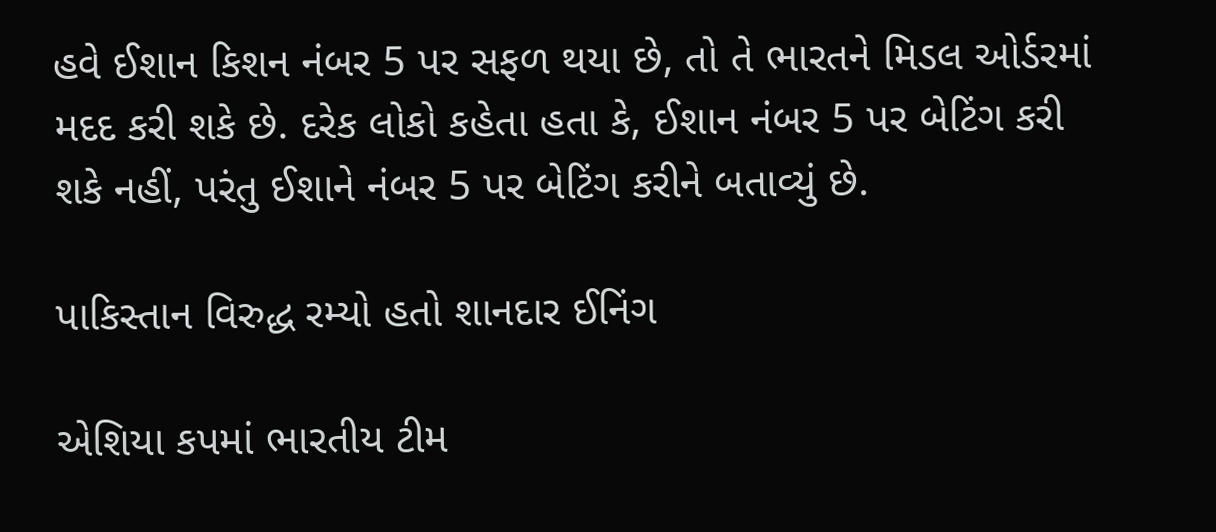હવે ઈશાન કિશન નંબર 5 પર સફળ થયા છે, તો તે ભારતને મિડલ ઓર્ડરમાં મદદ કરી શકે છે. દરેક લોકો કહેતા હતા કે, ઈશાન નંબર 5 પર બેટિંગ કરી શકે નહીં, પરંતુ ઈશાને નંબર 5 પર બેટિંગ કરીને બતાવ્યું છે.

પાકિસ્તાન વિરુદ્ધ રમ્યો હતો શાનદાર ઈનિંગ

એશિયા કપમાં ભારતીય ટીમ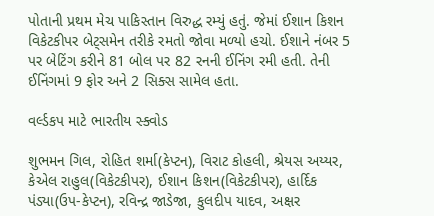પોતાની પ્રથમ મેચ પાકિસ્તાન વિરુદ્ધ રમ્યું હતું. જેમાં ઈશાન કિશન વિકેટકીપર બેટ્સમેન તરીકે રમતો જોવા મળ્યો હચો. ઈશાને નંબર 5 પર બેટિંગ કરીને 81 બોલ પર 82 રનની ઈનિંગ રમી હતી. તેની ઈનિંગમાં 9 ફોર અને 2 સિક્સ સામેલ હતા.

વર્લ્ડકપ માટે ભારતીય સ્ક્વોડ

શુભમન ગિલ, રોહિત શર્મા(કેપ્ટન), વિરાટ કોહલી, શ્રેયસ અય્યર, કેએલ રાહુલ(વિકેટકીપર), ઈશાન કિશન(વિકેટકીપર), હાર્દિક પંડ્યા(ઉપ-કેપ્ટન), રવિન્દ્ર જાડેજા, કુલદીપ યાદવ, અક્ષર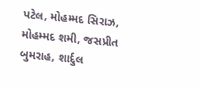પટેલ, મોહમ્મદ સિરાઝ, મોહમ્મદ શમી, જસપ્રીત બુમરાહ, શાર્દુલ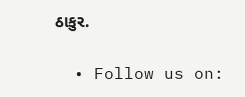ઠાકુર.

  • Follow us on: